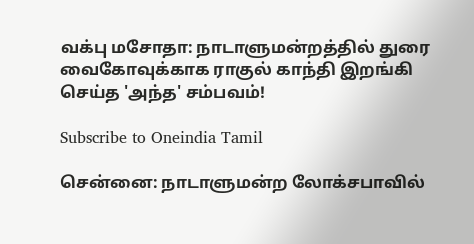வக்பு மசோதா: நாடாளுமன்றத்தில் துரை வைகோவுக்காக ராகுல் காந்தி இறங்கி செய்த 'அந்த' சம்பவம்!

Subscribe to Oneindia Tamil

சென்னை: நாடாளுமன்ற லோக்சபாவில்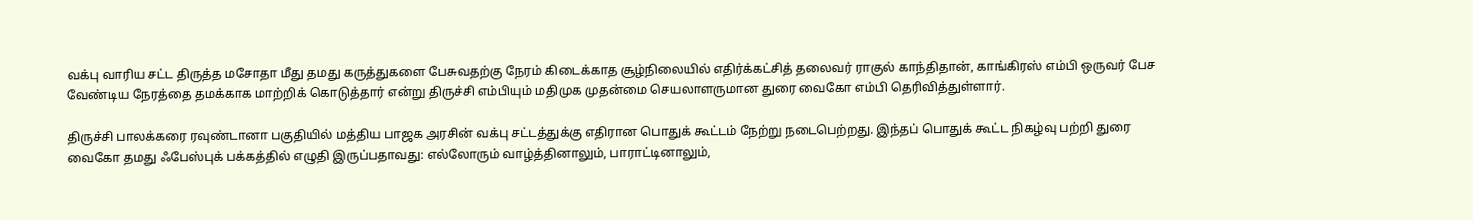வக்பு வாரிய சட்ட திருத்த மசோதா மீது தமது கருத்துகளை பேசுவதற்கு நேரம் கிடைக்காத சூழ்நிலையில் எதிர்க்கட்சித் தலைவர் ராகுல் காந்திதான், காங்கிரஸ் எம்பி ஒருவர் பேச வேண்டிய நேரத்தை தமக்காக மாற்றிக் கொடுத்தார் என்று திருச்சி எம்பியும் மதிமுக முதன்மை செயலாளருமான துரை வைகோ எம்பி தெரிவித்துள்ளார்.

திருச்சி பாலக்கரை ரவுண்டானா பகுதியில் மத்திய பாஜக அரசின் வக்பு சட்டத்துக்கு எதிரான பொதுக் கூட்டம் நேற்று நடைபெற்றது. இந்தப் பொதுக் கூட்ட நிகழ்வு பற்றி துரை வைகோ தமது ஃபேஸ்புக் பக்கத்தில் எழுதி இருப்பதாவது: எல்லோரும் வாழ்த்தினாலும், பாராட்டினாலும்,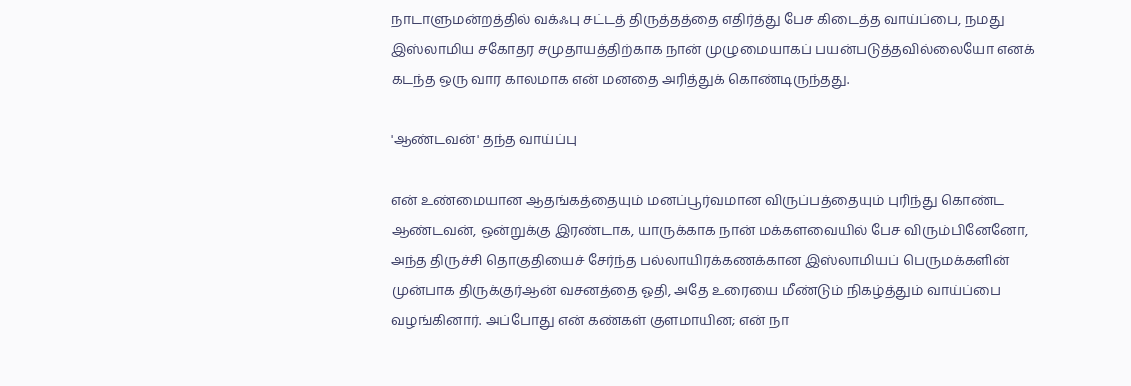நாடாளுமன்றத்தில் வக்ஃபு சட்டத் திருத்தத்தை எதிர்த்து பேச கிடைத்த வாய்ப்பை, நமது இஸ்லாமிய சகோதர சமுதாயத்திற்காக நான் முழுமையாகப் பயன்படுத்தவில்லையோ எனக் கடந்த ஒரு வார காலமாக என் மனதை அரித்துக் கொண்டிருந்தது.

'ஆண்டவன்' தந்த வாய்ப்பு

என் உண்மையான ஆதங்கத்தையும் மனப்பூர்வமான விருப்பத்தையும் புரிந்து கொண்ட ஆண்டவன், ஒன்றுக்கு இரண்டாக, யாருக்காக நான் மக்களவையில் பேச விரும்பினேனோ, அந்த திருச்சி தொகுதியைச் சேர்ந்த பல்லாயிரக்கணக்கான இஸ்லாமியப் பெருமக்களின் முன்பாக திருக்குர்ஆன் வசனத்தை ஓதி, அதே உரையை மீண்டும் நிகழ்த்தும் வாய்ப்பை வழங்கினார். அப்போது என் கண்கள் குளமாயின; என் நா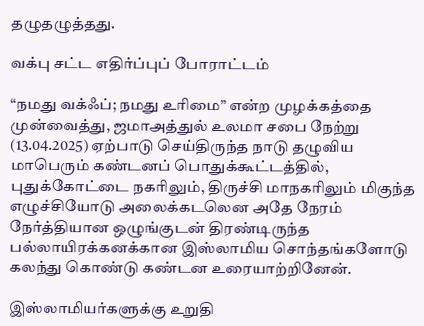தழுதழுத்தது.

வக்பு சட்ட எதிர்ப்புப் போராட்டம்

“நமது வக்ஃப்; நமது உரிமை” என்ற முழக்கத்தை முன்வைத்து, ஜமாஅத்துல் உலமா சபை நேற்று (13.04.2025) ஏற்பாடு செய்திருந்த நாடு தழுவிய மாபெரும் கண்டனப் பொதுக்கூட்டத்தில், புதுக்கோட்டை நகரிலும், திருச்சி மாநகரிலும் மிகுந்த எழுச்சியோடு அலைக்கடலென அதே நேரம் நேர்த்தியான ஒழுங்குடன் திரண்டிருந்த பல்லாயிரக்கனக்கான இஸ்லாமிய சொந்தங்களோடு கலந்து கொண்டு கண்டன உரையாற்றினேன்.

இஸ்லாமியர்களுக்கு உறுதி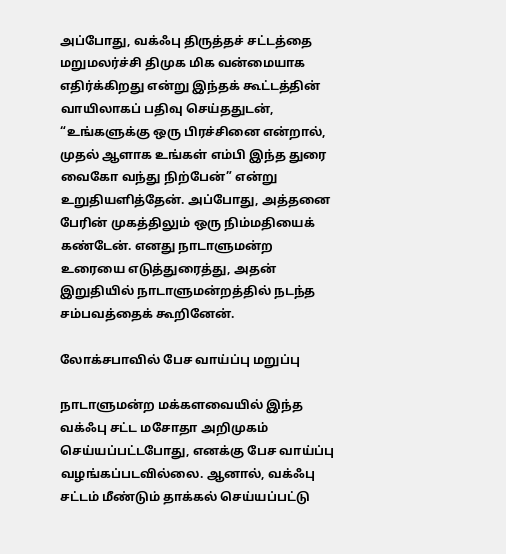அப்போது, வக்ஃபு திருத்தச் சட்டத்தை மறுமலர்ச்சி திமுக மிக வன்மையாக எதிர்க்கிறது என்று இந்தக் கூட்டத்தின் வாயிலாகப் பதிவு செய்ததுடன், “உங்களுக்கு ஒரு பிரச்சினை என்றால், முதல் ஆளாக உங்கள் எம்பி இந்த துரை வைகோ வந்து நிற்பேன்” என்று உறுதியளித்தேன். அப்போது, அத்தனை பேரின் முகத்திலும் ஒரு நிம்மதியைக் கண்டேன். எனது நாடாளுமன்ற உரையை எடுத்துரைத்து, அதன் இறுதியில் நாடாளுமன்றத்தில் நடந்த சம்பவத்தைக் கூறினேன்.

லோக்சபாவில் பேச வாய்ப்பு மறுப்பு

நாடாளுமன்ற மக்களவையில் இந்த வக்ஃபு சட்ட மசோதா அறிமுகம் செய்யப்பட்டபோது, எனக்கு பேச வாய்ப்பு வழங்கப்படவில்லை. ஆனால், வக்ஃபு சட்டம் மீண்டும் தாக்கல் செய்யப்பட்டு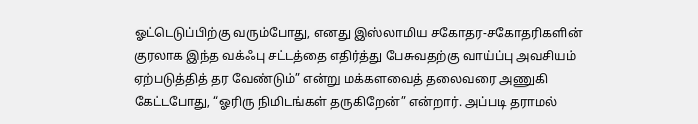ஓட்டெடுப்பிற்கு வரும்போது, எனது இஸ்லாமிய சகோதர-சகோதரிகளின் குரலாக இந்த வக்ஃபு சட்டத்தை எதிர்த்து பேசுவதற்கு வாய்ப்பு அவசியம் ஏற்படுத்தித் தர வேண்டும்” என்று மக்களவைத் தலைவரை அணுகி கேட்டபோது, “ஓரிரு நிமிடங்கள் தருகிறேன்” என்றார். அப்படி தராமல்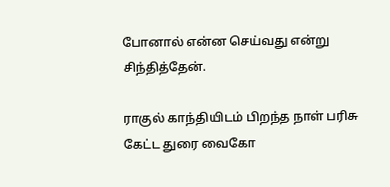போனால் என்ன செய்வது என்று சிந்தித்தேன்.

ராகுல் காந்தியிடம் பிறந்த நாள் பரிசு கேட்ட துரை வைகோ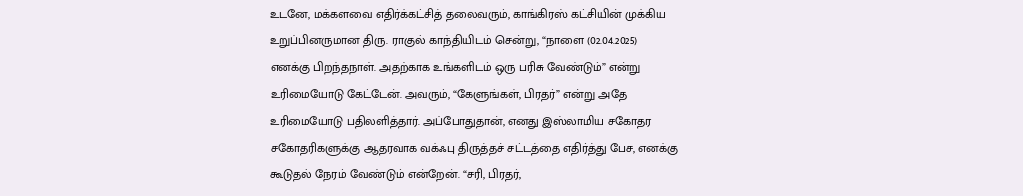உடனே, மக்களவை எதிர்க்கட்சித் தலைவரும், காங்கிரஸ் கட்சியின் முக்கிய உறுப்பினருமான திரு. ராகுல் காந்தியிடம் சென்று, “நாளை (02.04.2025) எனக்கு பிறந்தநாள். அதற்காக உங்களிடம் ஒரு பரிசு வேண்டும்” என்று உரிமையோடு கேட்டேன். அவரும், “கேளுங்கள், பிரதர்” என்று அதே உரிமையோடு பதிலளித்தார். அப்போதுதான், எனது இஸ்லாமிய சகோதர சகோதரிகளுக்கு ஆதரவாக வக்ஃபு திருத்தச் சட்டத்தை எதிர்த்து பேச, எனக்கு கூடுதல் நேரம் வேண்டும் என்றேன். “சரி, பிரதர்,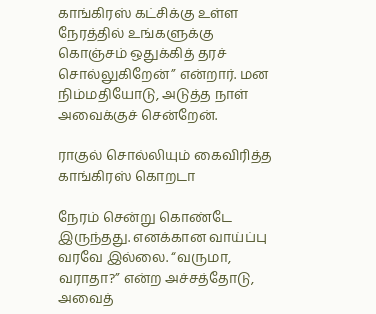காங்கிரஸ் கட்சிக்கு உள்ள நேரத்தில் உங்களுக்கு கொஞ்சம் ஒதுக்கித் தரச் சொல்லுகிறேன்” என்றார். மன நிம்மதியோடு, அடுத்த நாள் அவைக்குச் சென்றேன்.

ராகுல் சொல்லியும் கைவிரித்த காங்கிரஸ் கொறடா

நேரம் சென்று கொண்டே இருந்தது. எனக்கான வாய்ப்பு வரவே இல்லை. “வருமா, வராதா?” என்ற அச்சத்தோடு, அவைத்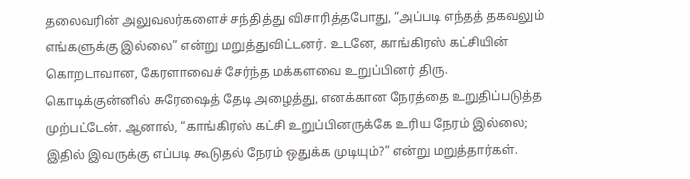தலைவரின் அலுவலர்களைச் சந்தித்து விசாரித்தபோது, “அப்படி எந்தத் தகவலும் எங்களுக்கு இல்லை” என்று மறுத்துவிட்டனர். உடனே, காங்கிரஸ் கட்சியின் கொறடாவான, கேரளாவைச் சேர்ந்த மக்களவை உறுப்பினர் திரு. கொடிக்குன்னில் சுரேஷைத் தேடி அழைத்து, எனக்கான நேரத்தை உறுதிப்படுத்த முற்பட்டேன். ஆனால், “காங்கிரஸ் கட்சி உறுப்பினருக்கே உரிய நேரம் இல்லை; இதில் இவருக்கு எப்படி கூடுதல் நேரம் ஒதுக்க முடியும்?” என்று மறுத்தார்கள்.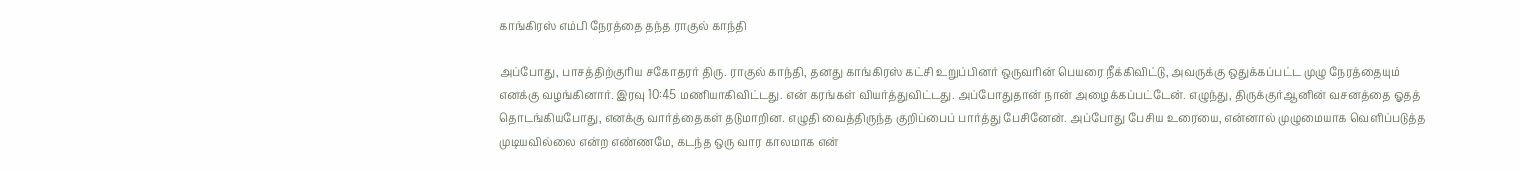காங்கிரஸ் எம்பி நேரத்தை தந்த ராகுல் காந்தி

அப்போது, பாசத்திற்குரிய சகோதரர் திரு. ராகுல் காந்தி, தனது காங்கிரஸ் கட்சி உறுப்பினர் ஒருவரின் பெயரை நீக்கிவிட்டு, அவருக்கு ஒதுக்கப்பட்ட முழு நேரத்தையும் எனக்கு வழங்கினார். இரவு 10:45 மணியாகிவிட்டது. என் கரங்கள் வியர்த்துவிட்டது. அப்போதுதான் நான் அழைக்கப்பட்டேன். எழுந்து, திருக்குர்ஆனின் வசனத்தை ஓதத் தொடங்கியபோது, எனக்கு வார்த்தைகள் தடுமாறின. எழுதி வைத்திருந்த குறிப்பைப் பார்த்து பேசினேன். அப்போது பேசிய உரையை, என்னால் முழுமையாக வெளிப்படுத்த முடியவில்லை என்ற எண்ணமே, கடந்த ஒரு வார காலமாக என்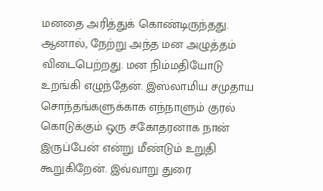மனதை அரித்துக் கொண்டிருந்தது. ஆனால், நேற்று அந்த மன அழுத்தம் விடைபெற்றது. மன நிம்மதியோடு உறங்கி எழுந்தேன். இஸ்லாமிய சமுதாய சொந்தங்களுக்காக எந்நாளும் குரல் கொடுக்கும் ஒரு சகோதரனாக நான் இருப்பேன் என்று மீண்டும் உறுதி கூறுகிறேன். இவ்வாறு துரை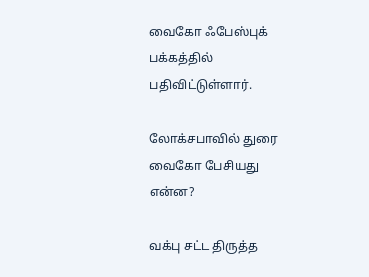வைகோ ஃபேஸ்புக் பக்கத்தில் பதிவிட்டுள்ளார்.

லோக்சபாவில் துரை வைகோ பேசியது என்ன?

வக்பு சட்ட திருத்த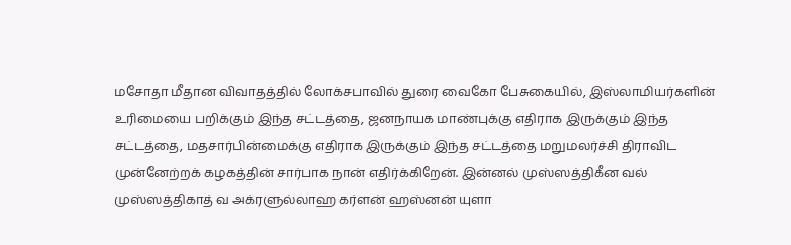மசோதா மீதான விவாதத்தில் லோக்சபாவில் துரை வைகோ பேசுகையில், இஸ்லாமியர்களின் உரிமையை பறிக்கும் இந்த சட்டத்தை, ஜனநாயக மாண்புக்கு எதிராக இருக்கும் இந்த சட்டத்தை, மதசார்பின்மைக்கு எதிராக இருக்கும் இந்த சட்டத்தை மறுமலர்ச்சி திராவிட முன்னேற்றக் கழகத்தின் சார்பாக நான் எதிர்க்கிறேன். இன்னல் முஸ்ஸத்திகீன வல் முஸ்ஸத்திகாத் வ அக்ரளுல்லாஹ கர்ளன் ஹஸ்னன் யுளா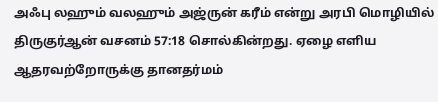அஃபு லஹும் வலஹும் அஜ்ருன் கரீம் என்று அரபி மொழியில் திருகுர்ஆன் வசனம் 57:18 சொல்கின்றது. ஏழை எளிய ஆதரவற்றோருக்கு தானதர்மம்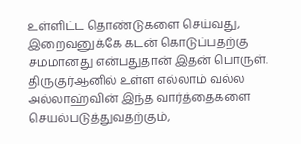உள்ளிட்ட தொண்டுகளை செய்வது, இறைவனுக்கே கடன் கொடுப்பதற்கு சமமானது என்பதுதான் இதன் பொருள். திருகுர்ஆனில் உள்ள எல்லாம் வல்ல அல்லாஹ்வின் இந்த வார்த்தைகளை செயல்படுத்துவதற்கும்,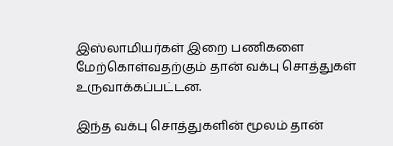இஸ்லாமியர்கள் இறை பணிகளை மேற்கொள்வதற்கும் தான் வக்பு சொத்துகள் உருவாக்கப்பட்டன.

இந்த வக்பு சொத்துகளின் மூலம் தான்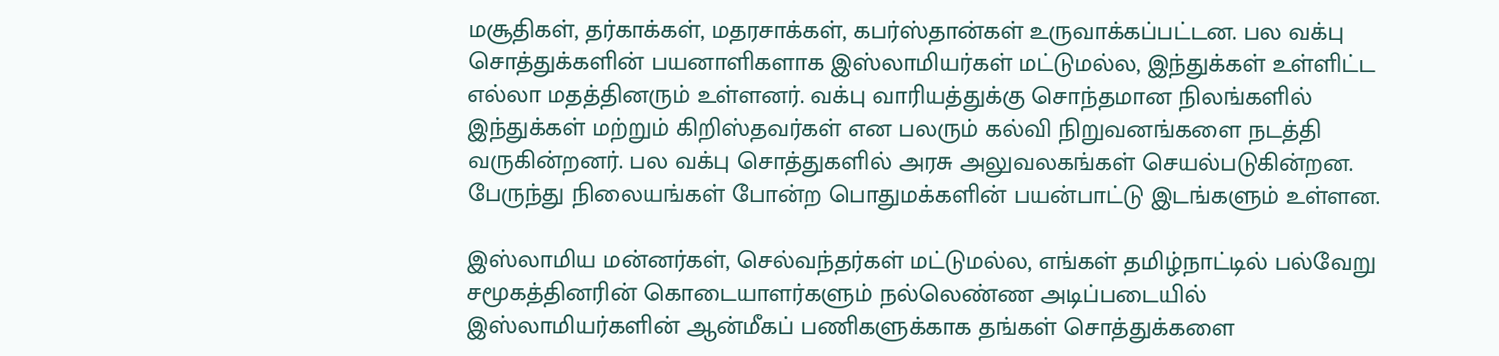மசூதிகள், தர்காக்கள், மதரசாக்கள், கபர்ஸ்தான்கள் உருவாக்கப்பட்டன. பல வக்பு சொத்துக்களின் பயனாளிகளாக இஸ்லாமியர்கள் மட்டுமல்ல, இந்துக்கள் உள்ளிட்ட எல்லா மதத்தினரும் உள்ளனர். வக்பு வாரியத்துக்கு சொந்தமான நிலங்களில் இந்துக்கள் மற்றும் கிறிஸ்தவர்கள் என பலரும் கல்வி நிறுவனங்களை நடத்தி வருகின்றனர். பல வக்பு சொத்துகளில் அரசு அலுவலகங்கள் செயல்படுகின்றன. பேருந்து நிலையங்கள் போன்ற பொதுமக்களின் பயன்பாட்டு இடங்களும் உள்ளன.

இஸ்லாமிய மன்னர்கள், செல்வந்தர்கள் மட்டுமல்ல, எங்கள் தமிழ்நாட்டில் பல்வேறு சமூகத்தினரின் கொடையாளர்களும் நல்லெண்ண அடிப்படையில் இஸ்லாமியர்களின் ஆன்மீகப் பணிகளுக்காக தங்கள் சொத்துக்களை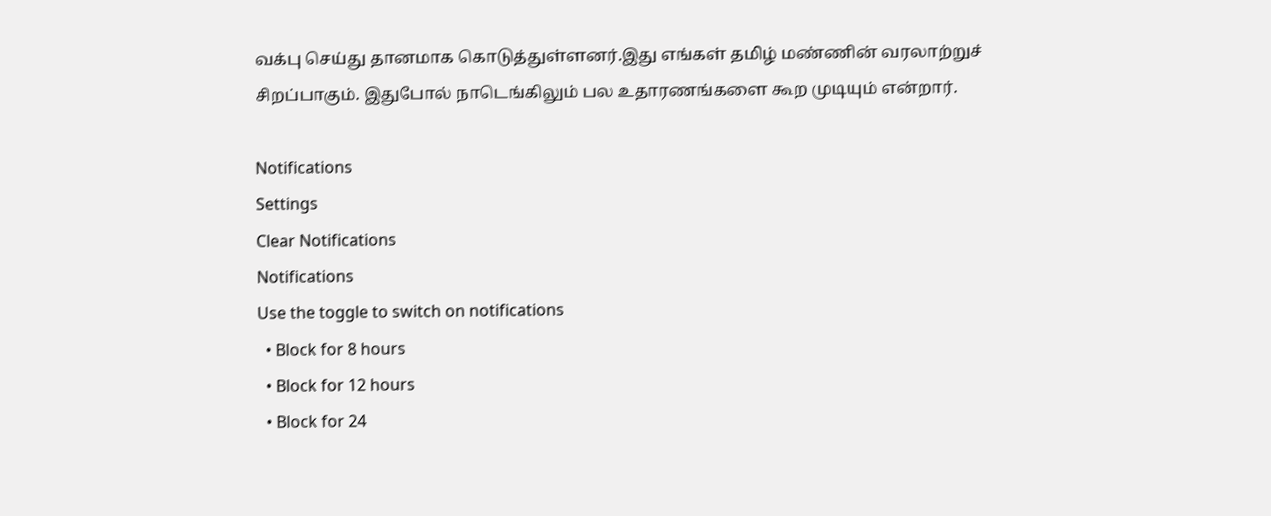வக்பு செய்து தானமாக கொடுத்துள்ளனர்.இது எங்கள் தமிழ் மண்ணின் வரலாற்றுச் சிறப்பாகும். இதுபோல் நாடெங்கிலும் பல உதாரணங்களை கூற முடியும் என்றார்.

Notifications
Settings
Clear Notifications
Notifications
Use the toggle to switch on notifications
  • Block for 8 hours
  • Block for 12 hours
  • Block for 24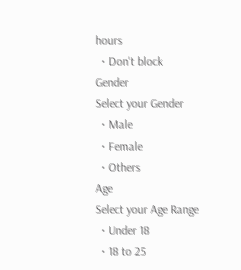hours
  • Don't block
Gender
Select your Gender
  • Male
  • Female
  • Others
Age
Select your Age Range
  • Under 18
  • 18 to 25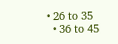• 26 to 35
  • 36 to 45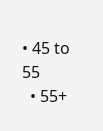• 45 to 55
  • 55+